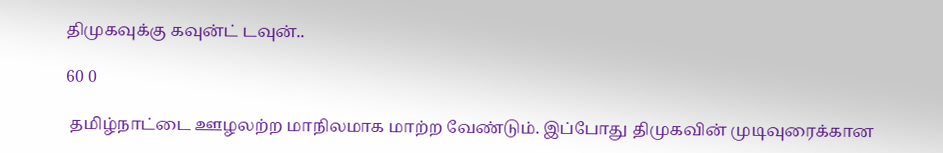திமுகவுக்கு கவுன்ட் டவுன்..

60 0

 தமிழ்நாட்டை ஊழலற்ற மாநிலமாக மாற்ற வேண்டும். இப்போது திமுகவின் முடிவுரைக்கான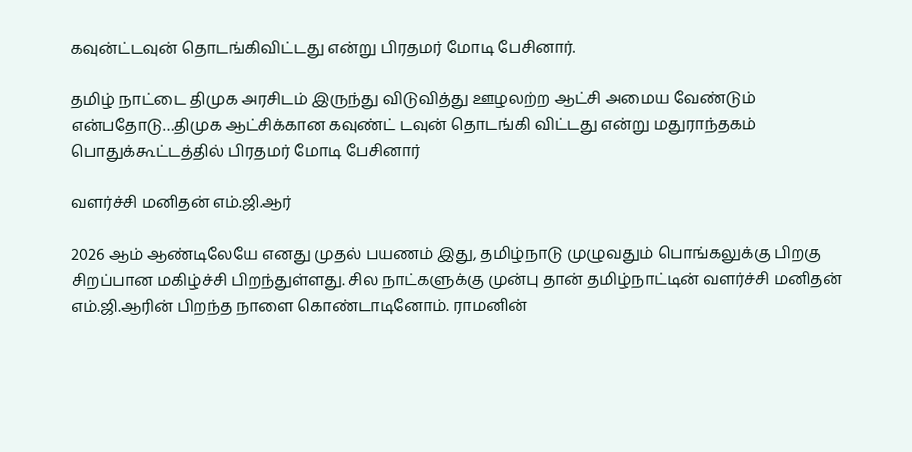கவுன்ட்டவுன் தொடங்கிவிட்டது என்று பிரதமர் மோடி பேசினார்.

தமிழ் நாட்டை திமுக அரசிடம் இருந்து விடுவித்து ஊழலற்ற ஆட்சி அமைய வேண்டும் என்பதோடு…திமுக ஆட்சிக்கான கவுண்ட் டவுன் தொடங்கி விட்டது என்று மதுராந்தகம் பொதுக்கூட்டத்தில் பிரதமர் மோடி பேசினார்

வளர்ச்சி மனிதன் எம்.ஜி.ஆர்

2026 ஆம் ஆண்டிலேயே எனது முதல் பயணம் இது, தமிழ்நாடு முழுவதும் பொங்கலுக்கு பிறகு சிறப்பான மகிழ்ச்சி பிறந்துள்ளது. சில நாட்களுக்கு முன்பு தான் தமிழ்நாட்டின் வளர்ச்சி மனிதன் எம்.ஜி.ஆரின் பிறந்த நாளை கொண்டாடினோம். ராமனின்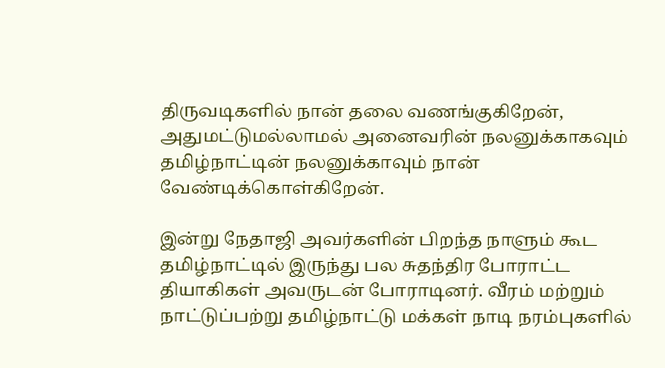திருவடிகளில் நான் தலை வணங்குகிறேன், அதுமட்டுமல்லாமல் அனைவரின் நலனுக்காகவும் தமிழ்நாட்டின் நலனுக்காவும் நான் வேண்டிக்கொள்கிறேன்.

இன்று நேதாஜி அவர்களின் பிறந்த நாளும் கூட தமிழ்நாட்டில் இருந்து பல சுதந்திர போராட்ட தியாகிகள் அவருடன் போராடினர். வீரம் மற்றும் நாட்டுப்பற்று தமிழ்நாட்டு மக்கள் நாடி நரம்புகளில்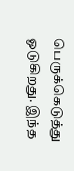பெருக்கெடுத்து ஓடுகிறது. இந்த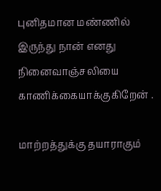புனிதமான மண்ணில் இருந்து நான் எனது நினைவாஞ்சலியை காணிக்கையாக்குகிறேன் .

மாற்றத்துக்கு தயாராகும்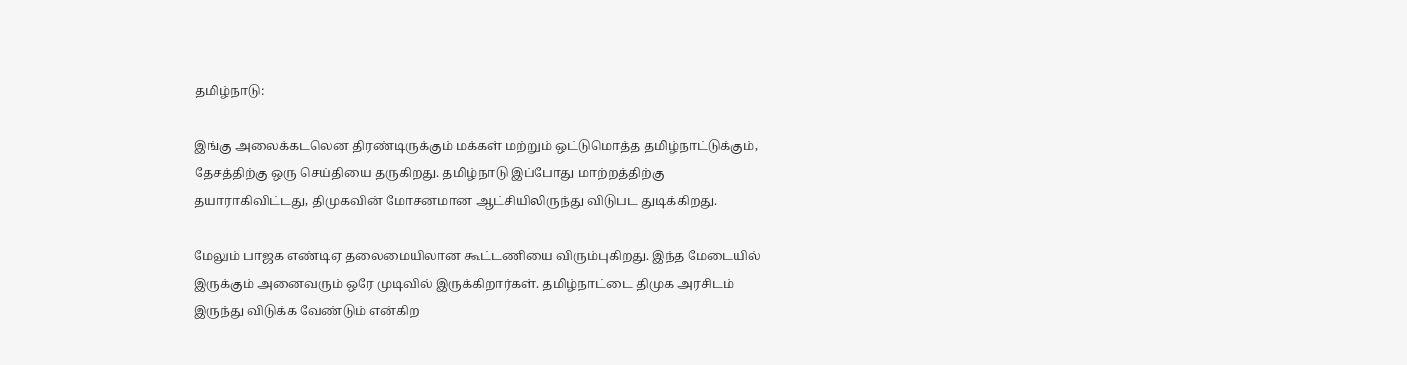தமிழ்நாடு:

இங்கு அலைக்கடலென திரண்டிருக்கும் மக்கள் மற்றும் ஒட்டுமொத்த தமிழ்நாட்டுக்கும், தேசத்திற்கு ஒரு செய்தியை தருகிறது. தமிழ்நாடு இப்போது மாற்றத்திற்கு தயாராகிவிட்டது, திமுகவின் மோசனமான ஆட்சியிலிருந்து விடுபட துடிக்கிறது.

மேலும் பாஜக எண்டிஏ தலைமையிலான கூட்டணியை விரும்புகிறது. இந்த மேடையில் இருக்கும் அனைவரும் ஒரே முடிவில் இருக்கிறார்கள். தமிழ்நாட்டை திமுக அரசிடம் இருந்து விடுக்க வேண்டும் என்கிற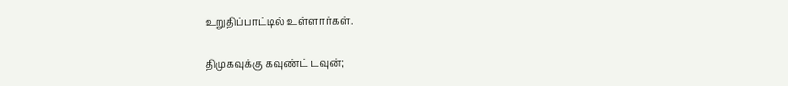உறுதிப்பாட்டில் உள்ளார்கள்.

திமுகவுக்கு கவுண்ட் டவுன்;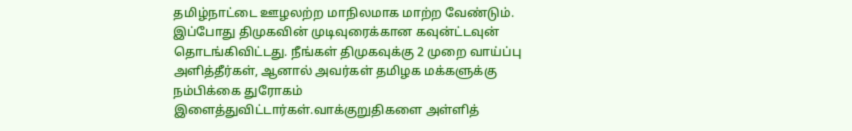தமிழ்நாட்டை ஊழலற்ற மாநிலமாக மாற்ற வேண்டும். இப்போது திமுகவின் முடிவுரைக்கான கவுன்ட்டவுன் தொடங்கிவிட்டது. நீங்கள் திமுகவுக்கு 2 முறை வாய்ப்பு அளித்தீர்கள், ஆனால் அவர்கள் தமிழக மக்களுக்கு நம்பிக்கை துரோகம் இளைத்துவிட்டார்கள்.வாக்குறுதிகளை அள்ளித்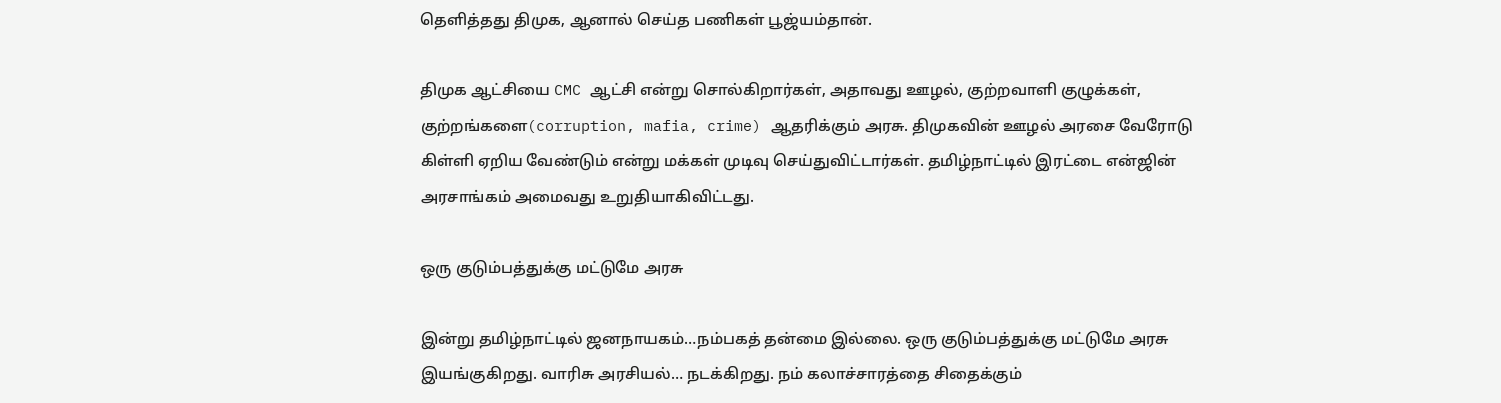தெளித்தது திமுக, ஆனால் செய்த பணிகள் பூஜ்யம்தான்.

திமுக ஆட்சியை CMC ஆட்சி என்று சொல்கிறார்கள், அதாவது ஊழல், குற்றவாளி குழுக்கள், குற்றங்களை(corruption, mafia, crime) ஆதரிக்கும் அரசு. திமுகவின் ஊழல் அரசை வேரோடு கிள்ளி ஏறிய வேண்டும் என்று மக்கள் முடிவு செய்துவிட்டார்கள். தமிழ்நாட்டில் இரட்டை என்ஜின் அரசாங்கம் அமைவது உறுதியாகிவிட்டது.

ஒரு குடும்பத்துக்கு மட்டுமே அரசு

இன்று தமிழ்நாட்டில் ஜனநாயகம்…நம்பகத் தன்மை இல்லை. ஒரு குடும்பத்துக்கு மட்டுமே அரசு இயங்குகிறது. வாரிசு அரசியல்… நடக்கிறது. நம் கலாச்சாரத்தை சிதைக்கும்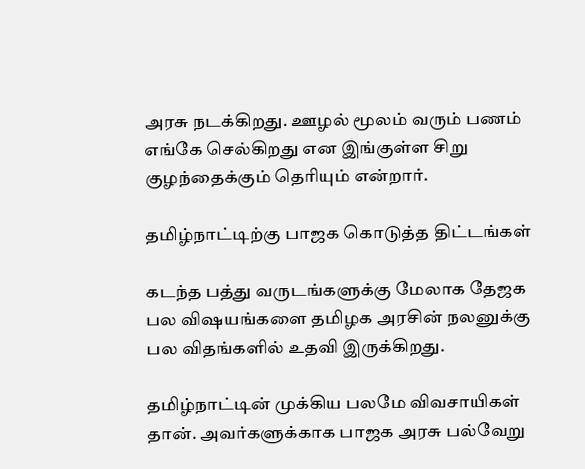அரசு நடக்கிறது. ஊழல் மூலம் வரும் பணம் எங்கே செல்கிறது என இங்குள்ள சிறு குழந்தைக்கும் தெரியும் என்றார்.

தமிழ்நாட்டிற்கு பாஜக கொடுத்த திட்டங்கள்

கடந்த பத்து வருடங்களுக்கு மேலாக தேஜக பல விஷயங்களை தமிழக அரசின் நலனுக்கு பல விதங்களில் உதவி இருக்கிறது.

தமிழ்நாட்டின் முக்கிய பலமே விவசாயிகள் தான். அவர்களுக்காக பாஜக அரசு பல்வேறு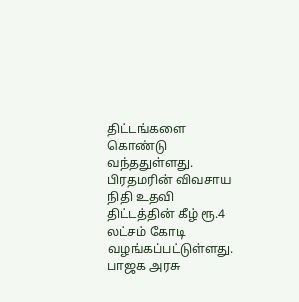திட்டங்களை கொண்டு வந்ததுள்ளது. பிரதமரின் விவசாய நிதி உதவி திட்டத்தின் கீழ் ரூ.4 லட்சம் கோடி வழங்கப்பட்டுள்ளது. பாஜக அரசு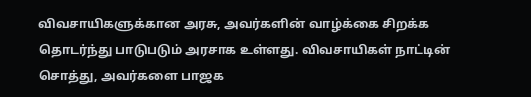விவசாயிகளுக்கான அரசு, அவர்களின் வாழ்க்கை சிறக்க தொடர்ந்து பாடுபடும் அரசாக உள்ளது. விவசாயிகள் நாட்டின் சொத்து, அவர்களை பாஜக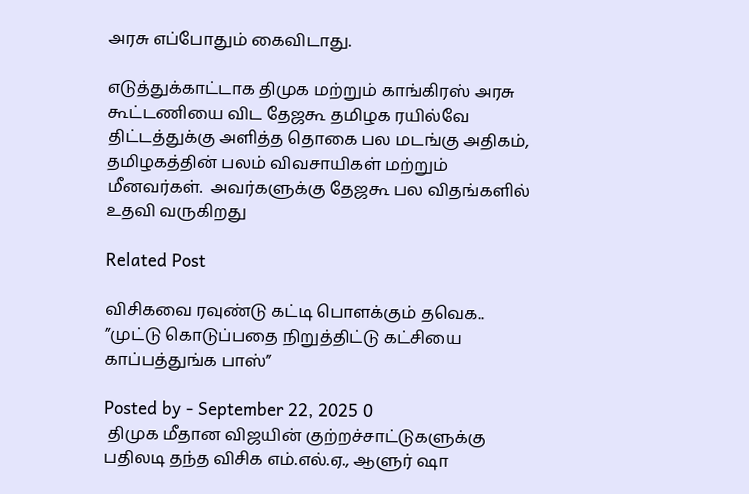அரசு எப்போதும் கைவிடாது.

எடுத்துக்காட்டாக திமுக மற்றும் காங்கிரஸ் அரசு கூட்டணியை விட தேஜகூ தமிழக ரயில்வே திட்டத்துக்கு அளித்த தொகை பல மடங்கு அதிகம், தமிழகத்தின் பலம் விவசாயிகள் மற்றும் மீனவர்கள்.  அவர்களுக்கு தேஜகூ பல விதங்களில் உதவி வருகிறது

Related Post

விசிகவை ரவுண்டு கட்டி பொளக்கும் தவெக.. ”முட்டு கொடுப்பதை நிறுத்திட்டு கட்சியை காப்பத்துங்க பாஸ்”

Posted by - September 22, 2025 0
 திமுக மீதான விஜயின் குற்றச்சாட்டுகளுக்கு பதிலடி தந்த விசிக எம்.எல்.ஏ., ஆளுர் ஷா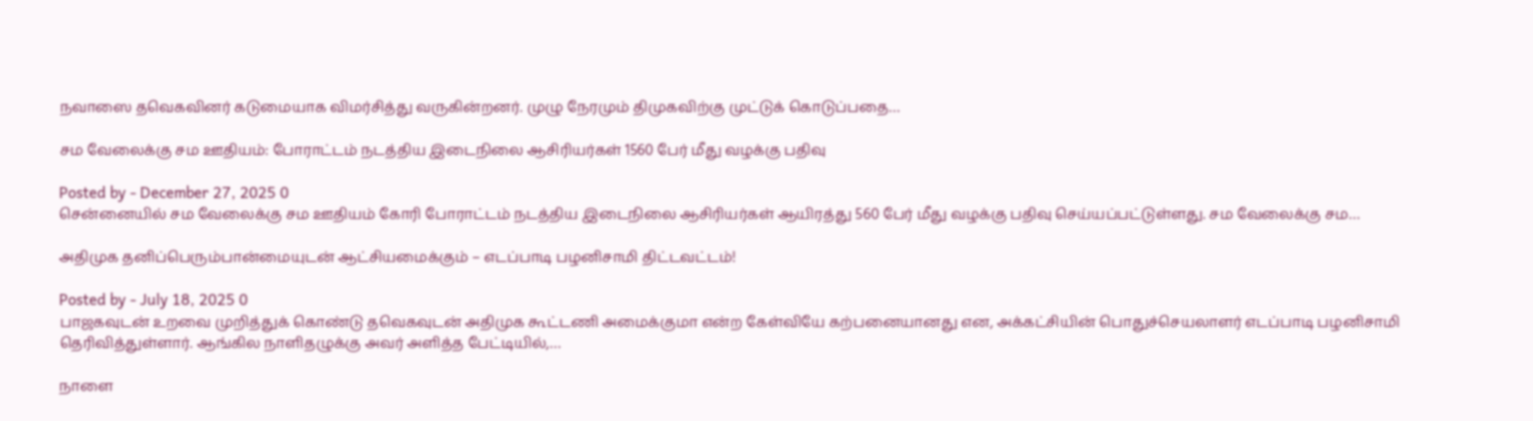நவாஸை தவெகவினர் கடுமையாக விமர்சித்து வருகின்றனர். முழு நேரமும் திமுகவிற்கு முட்டுக் கொடுப்பதை…

சம வேலைக்கு சம ஊதியம்: போராட்டம் நடத்திய இடைநிலை ஆசிரியர்கள் 1560 பேர் மீது வழக்கு பதிவு

Posted by - December 27, 2025 0
சென்னையில் சம வேலைக்கு சம ஊதியம் கோரி போராட்டம் நடத்திய இடைநிலை ஆசிரியர்கள் ஆயிரத்து 560 பேர் மீது வழக்கு பதிவு செய்யப்பட்டுள்ளது. சம வேலைக்கு சம…

அதிமுக தனிப்பெரும்பான்மையுடன் ஆட்சியமைக்கும் – எடப்பாடி பழனிசாமி திட்டவட்டம்!

Posted by - July 18, 2025 0
பாஜகவுடன் உறவை முறித்துக் கொண்டு தவெகவுடன் அதிமுக கூட்டணி அமைக்குமா என்ற கேள்வியே கற்பனையானது என, அக்கட்சியின் பொதுச்செயலாளர் எடப்பாடி பழனிசாமி தெரிவித்துள்ளார். ஆங்கில நாளிதழுக்கு அவர் அளித்த பேட்டியில்,…

நாளை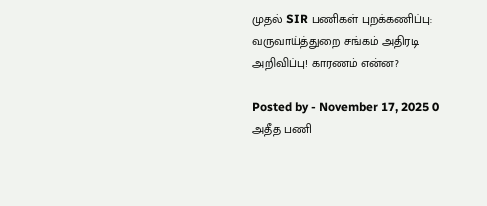முதல் SIR பணிகள் புறக்கணிப்பு: வருவாய்த்துறை சங்கம் அதிரடி அறிவிப்பு! காரணம் என்ன?

Posted by - November 17, 2025 0
அதீத பணி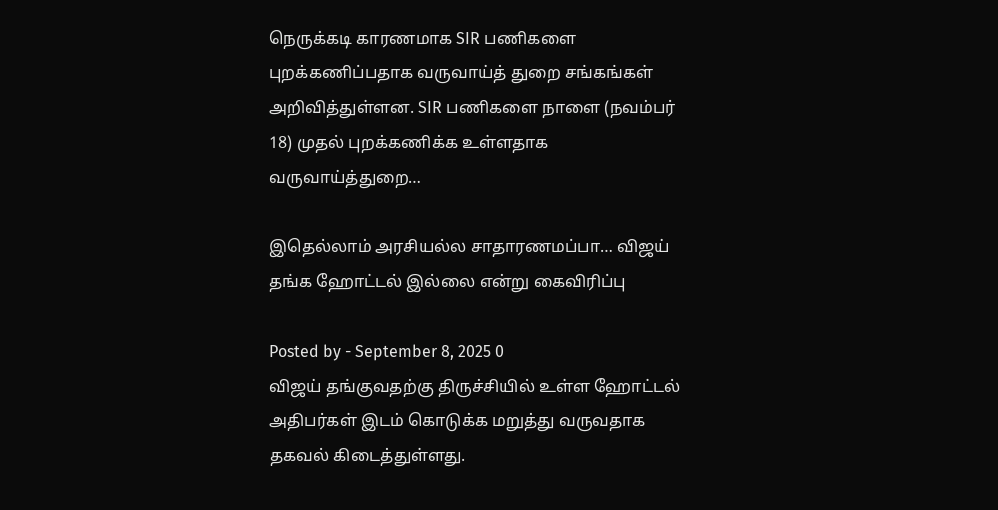நெருக்கடி காரணமாக SIR பணிகளை புறக்கணிப்பதாக வருவாய்த் துறை சங்கங்கள் அறிவித்துள்ளன. SIR பணிகளை நாளை (நவம்பர் 18) முதல் புறக்கணிக்க உள்ளதாக வருவாய்த்துறை…

இதெல்லாம் அரசியல்ல சாதாரணமப்பா… விஜய் தங்க ஹோட்டல் இல்லை என்று கைவிரிப்பு

Posted by - September 8, 2025 0
விஜய் தங்குவதற்கு திருச்சியில் உள்ள ஹோட்டல் அதிபர்கள் இடம் கொடுக்க மறுத்து வருவதாக தகவல் கிடைத்துள்ளது.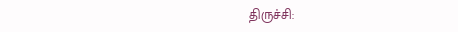திருச்சி: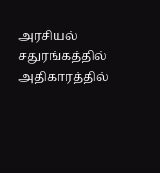அரசியல் சதுரங்கத்தில் அதிகாரத்தில்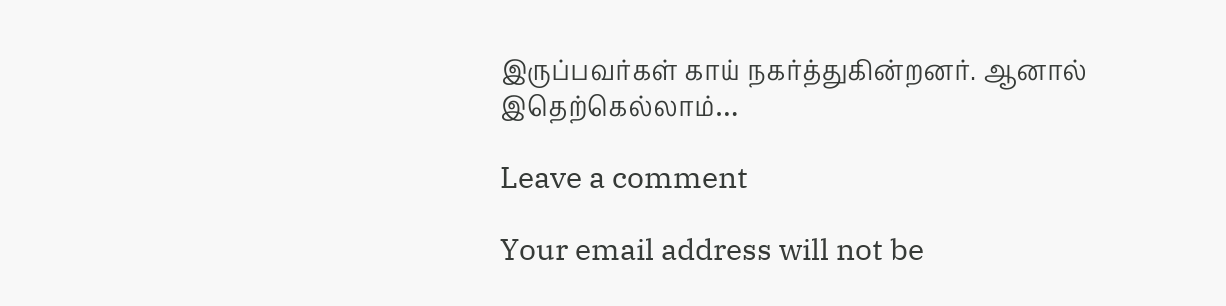இருப்பவர்கள் காய் நகர்த்துகின்றனர். ஆனால் இதெற்கெல்லாம்…

Leave a comment

Your email address will not be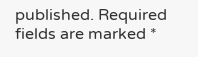published. Required fields are marked *